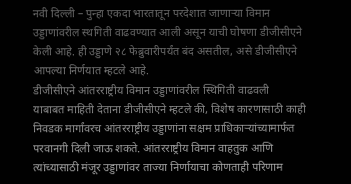नवी दिल्ली – पुन्हा एकदा भारतातून परदेशात जाणाऱ्या विमान उड्डाणांवरील स्थगिती वाढवण्यात आली असून याची घोषणा डीजीसीएने केली आहे. ही उड्डाणे २८ फेब्रुवारीपर्यंत बंद असतील, असे डीजीसीएने आपल्या निर्णयात म्हटले आहे.
डीजीसीएने आंतरराष्ट्रीय विमान उड्डाणांवरील स्थिगिती वाढवली
याबाबत माहिती देताना डीजीसीएने म्हटले की, विशेष कारणासाठी काही निवडक मार्गांवरच आंतरराष्ट्रीय उड्डाणांना सक्षम प्राधिकाऱ्यांच्यामार्फत परवानगी दिली जाऊ शकते. आंतरराष्ट्रीय विमान वाहतुक आणि त्यांच्यासाठी मंजूर उड्डाणांवर ताज्या निर्णायाचा कोणताही परिणाम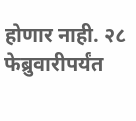होणार नाही. २८ फेब्रुवारीपर्यंत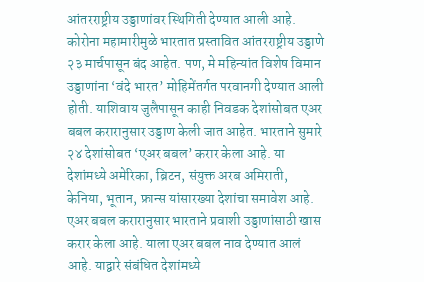आंतरराष्ट्रीय उड्डाणांवर स्थिगिती देण्यात आली आहे.
कोरोना महामारीमुळे भारतात प्रस्तावित आंतरराष्ट्रीय उड्डाणे २३ मार्चपासून बंद आहेत. पण, मे महिन्यांत विशेष विमान उड्डाणांना ‘वंदे भारत’ मोहिमेंतर्गत परवानगी देण्यात आली होती. याशिवाय जुलैपासून काही निवडक देशांसोबत एअर बबल करारानुसार उड्डाण केली जात आहेत. भारताने सुमारे २४ देशांसोबत ‘एअर बबल’ करार केला आहे. या देशांमध्ये अमेरिका, ब्रिटन, संयुक्त अरब अमिराती, केनिया, भूतान, फ्रान्स यांसारख्या देशांचा समावेश आहे. एअर बबल करारानुसार भारताने प्रवाशी उड्डाणांसाठी खास करार केला आहे. याला एअर बबल नाव देण्यात आलं आहे. याद्वारे संबंधित देशांमध्ये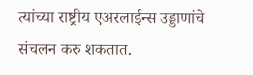त्यांच्या राष्ट्रीय एअरलाईन्स उड्डाणांचे संचलन करु शकतात.